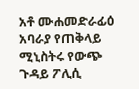አቶ ሙሐመድራፊዕ አባራያ የጠቅላይ ሚኒስትሩ የውጭ ጉዳይ ፖሊሲ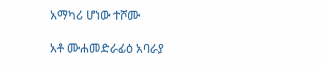አማካሪ ሆነው ተሾሙ

አቶ ሙሐመድራፊዕ አባራያ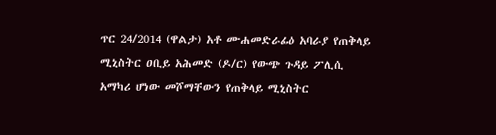ጥር 24/2014 (ዋልታ) አቶ ሙሐመድራፊዕ አባራያ የጠቅላይ ሚኒስትር ዐቢይ አሕመድ (ዶ/ር) የውጭ ጉዳይ ፖሊሲ አማካሪ ሆነው መሾማቸውን የጠቅላይ ሚኒስትር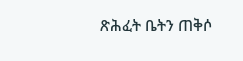ጽሕፈት ቤትን ጠቅሶ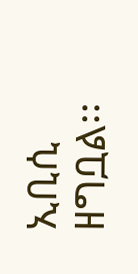ኢቢሲ ዘግቧል፡፡